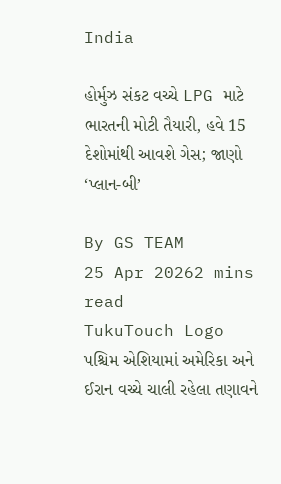India

હોર્મુઝ સંકટ વચ્ચે LPG માટે ભારતની મોટી તૈયારી, હવે 15 દેશોમાંથી આવશે ગેસ; જાણો ‘પ્લાન-બી’

By GS TEAM
25 Apr 20262 mins read
TukuTouch Logo
પશ્ચિમ એશિયામાં અમેરિકા અને ઈરાન વચ્ચે ચાલી રહેલા તણાવને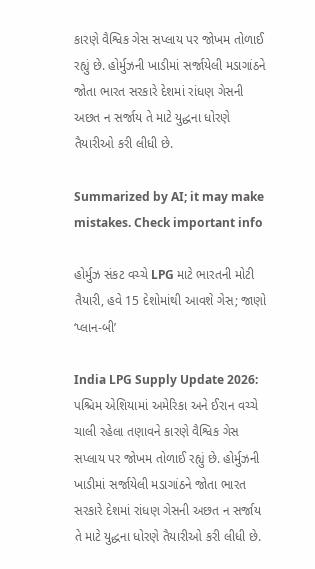કારણે વૈશ્વિક ગેસ સપ્લાય પર જોખમ તોળાઈ રહ્યું છે. હોર્મુઝની ખાડીમાં સર્જાયેલી મડાગાંઠને જોતા ભારત સરકારે દેશમાં રાંધણ ગેસની અછત ન સર્જાય તે માટે યુદ્ધના ધોરણે તૈયારીઓ કરી લીધી છે.

Summarized by AI; it may make mistakes. Check important info

હોર્મુઝ સંકટ વચ્ચે LPG માટે ભારતની મોટી તૈયારી, હવે 15 દેશોમાંથી આવશે ગેસ; જાણો ‘પ્લાન-બી’

India LPG Supply Update 2026: પશ્ચિમ એશિયામાં અમેરિકા અને ઈરાન વચ્ચે ચાલી રહેલા તણાવને કારણે વૈશ્વિક ગેસ સપ્લાય પર જોખમ તોળાઈ રહ્યું છે. હોર્મુઝની ખાડીમાં સર્જાયેલી મડાગાંઠને જોતા ભારત સરકારે દેશમાં રાંધણ ગેસની અછત ન સર્જાય તે માટે યુદ્ધના ધોરણે તૈયારીઓ કરી લીધી છે.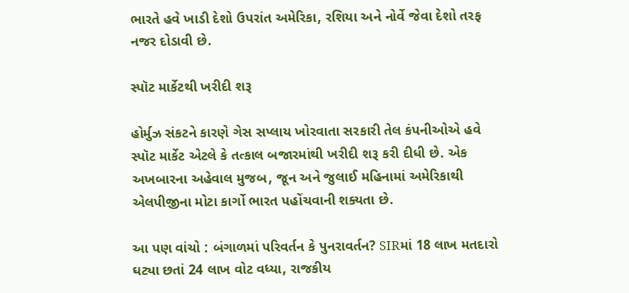ભારતે હવે ખાડી દેશો ઉપરાંત અમેરિકા, રશિયા અને નોર્વે જેવા દેશો તરફ નજર દોડાવી છે.

સ્પૉટ માર્કેટથી ખરીદી શરૂ

હોર્મુઝ સંકટને કારણે ગેસ સપ્લાય ખોરવાતા સરકારી તેલ કંપનીઓએ હવે સ્પૉટ માર્કેટ એટલે કે તત્કાલ બજારમાંથી ખરીદી શરૂ કરી દીધી છે. એક અખબારના અહેવાલ મુજબ, જૂન અને જુલાઈ મહિનામાં અમેરિકાથી એલપીજીના મોટા કાર્ગો ભારત પહોંચવાની શક્યતા છે.

આ પણ વાંચો : બંગાળમાં પરિવર્તન કે પુનરાવર્તન? SIRમાં 18 લાખ મતદારો ઘટ્યા છતાં 24 લાખ વોટ વધ્યા, રાજકીય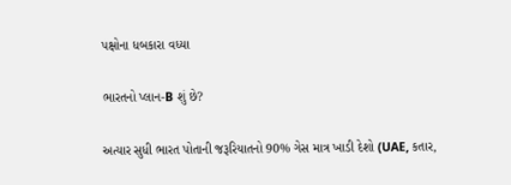પક્ષોના ધબકારા વધ્યા

ભારતનો પ્લાન-B શું છે?

અત્યાર સુધી ભારત પોતાની જરૂરિયાતનો 90% ગેસ માત્ર ખાડી દેશો (UAE, કતાર,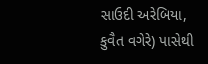સાઉદી અરેબિયા, કુવૈત વગેરે) પાસેથી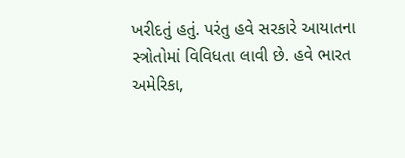ખરીદતું હતું. પરંતુ હવે સરકારે આયાતના સ્ત્રોતોમાં વિવિધતા લાવી છે. હવે ભારત અમેરિકા,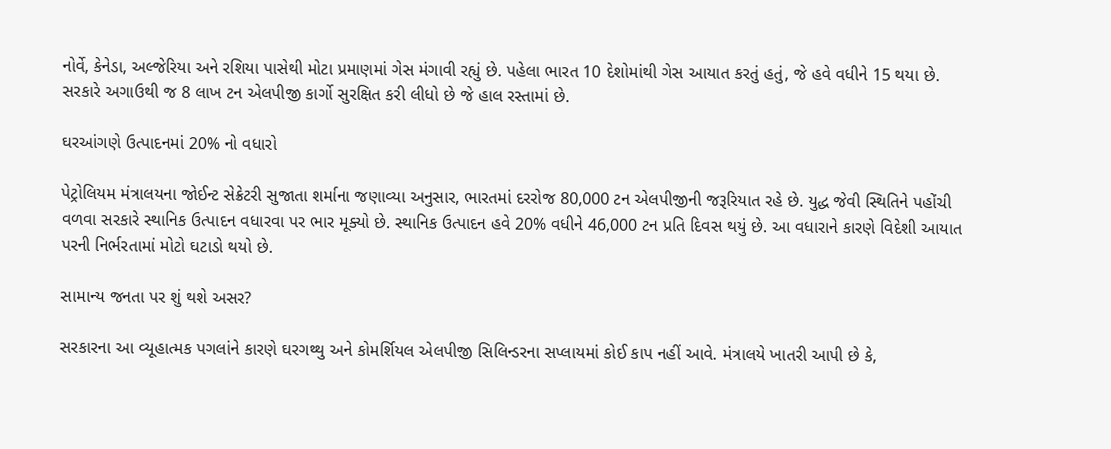નોર્વે, કેનેડા, અલ્જેરિયા અને રશિયા પાસેથી મોટા પ્રમાણમાં ગેસ મંગાવી રહ્યું છે. પહેલા ભારત 10 દેશોમાંથી ગેસ આયાત કરતું હતું, જે હવે વધીને 15 થયા છે. સરકારે અગાઉથી જ 8 લાખ ટન એલપીજી કાર્ગો સુરક્ષિત કરી લીધો છે જે હાલ રસ્તામાં છે.

ઘરઆંગણે ઉત્પાદનમાં 20% નો વધારો

પેટ્રોલિયમ મંત્રાલયના જોઈન્ટ સેક્રેટરી સુજાતા શર્માના જણાવ્યા અનુસાર, ભારતમાં દરરોજ 80,000 ટન એલપીજીની જરૂરિયાત રહે છે. યુદ્ધ જેવી સ્થિતિને પહોંચી વળવા સરકારે સ્થાનિક ઉત્પાદન વધારવા પર ભાર મૂક્યો છે. સ્થાનિક ઉત્પાદન હવે 20% વધીને 46,000 ટન પ્રતિ દિવસ થયું છે. આ વધારાને કારણે વિદેશી આયાત પરની નિર્ભરતામાં મોટો ઘટાડો થયો છે.

સામાન્ય જનતા પર શું થશે અસર?

સરકારના આ વ્યૂહાત્મક પગલાંને કારણે ઘરગથ્થુ અને કોમર્શિયલ એલપીજી સિલિન્ડરના સપ્લાયમાં કોઈ કાપ નહીં આવે. મંત્રાલયે ખાતરી આપી છે કે,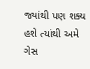જ્યાંથી પણ શક્ય હશે ત્યાંથી અમે ગેસ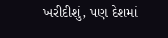ખરીદીશું, પણ દેશમાં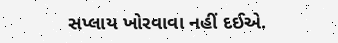સપ્લાય ખોરવાવા નહીં દઈએ.